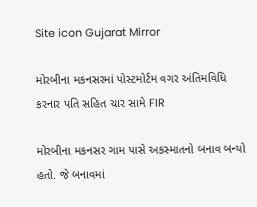Site icon Gujarat Mirror

મોરબીના મકનસરમાં પોસ્ટમોર્ટમ વગર અંતિમવિધિ કરનાર પતિ સહિત ચાર સામે FIR

મોરબીના મકનસર ગામ પાસે અકસ્માતનો બનાવ બન્યો હતો. જે બનાવમાં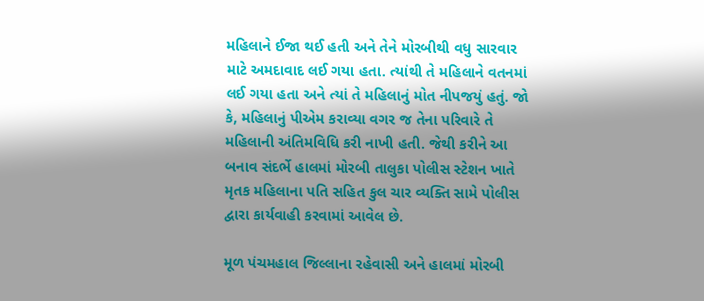મહિલાને ઈજા થઈ હતી અને તેને મોરબીથી વધુ સારવાર માટે અમદાવાદ લઈ ગયા હતા. ત્યાંથી તે મહિલાને વતનમાં લઈ ગયા હતા અને ત્યાં તે મહિલાનું મોત નીપજયું હતું. જો કે, મહિલાનું પીએમ કરાવ્યા વગર જ તેના પરિવારે તે મહિલાની અંતિમવિધિ કરી નાખી હતી. જેથી કરીને આ બનાવ સંદર્ભે હાલમાં મોરબી તાલુકા પોલીસ સ્ટેશન ખાતે મૃતક મહિલાના પતિ સહિત કુલ ચાર વ્યક્તિ સામે પોલીસ દ્વારા કાર્યવાહી કરવામાં આવેલ છે.

મૂળ પંચમહાલ જિલ્લાના રહેવાસી અને હાલમાં મોરબી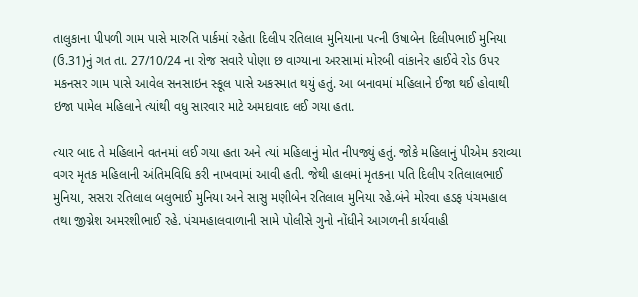તાલુકાના પીપળી ગામ પાસે મારુતિ પાર્કમાં રહેતા દિલીપ રતિલાલ મુનિયાના પત્ની ઉષાબેન દિલીપભાઈ મુનિયા (ઉ.31)નું ગત તા. 27/10/24 ના રોજ સવારે પોણા છ વાગ્યાના અરસામાં મોરબી વાંકાનેર હાઈવે રોડ ઉપર મકનસર ગામ પાસે આવેલ સનસાઇન સ્કૂલ પાસે અકસ્માત થયું હતું. આ બનાવમાં મહિલાને ઈજા થઈ હોવાથી ઇજા પામેલ મહિલાને ત્યાંથી વધુ સારવાર માટે અમદાવાદ લઈ ગયા હતા.

ત્યાર બાદ તે મહિલાને વતનમાં લઈ ગયા હતા અને ત્યાં મહિલાનું મોત નીપજ્યું હતું. જોકે મહિલાનું પીએમ કરાવ્યા વગર મૃતક મહિલાની અંતિમવિધિ કરી નાખવામાં આવી હતી. જેથી હાલમાં મૃતકના પતિ દિલીપ રતિલાલભાઈ મુનિયા, સસરા રતિલાલ બલુભાઈ મુનિયા અને સાસુ મણીબેન રતિલાલ મુનિયા રહે.બંને મોરવા હડફ પંચમહાલ તથા જીગ્નેશ અમરશીભાઈ રહે. પંચમહાલવાળાની સામે પોલીસે ગુનો નોંધીને આગળની કાર્યવાહી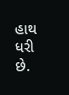હાથ ધરી છે.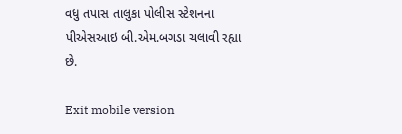વધુ તપાસ તાલુકા પોલીસ સ્ટેશનના પીએસઆઇ બી.એમ.બગડા ચલાવી રહ્યા છે.

Exit mobile version